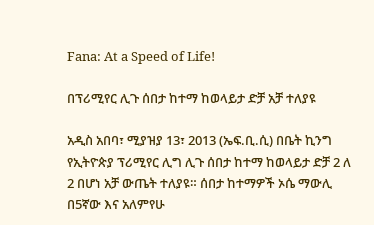Fana: At a Speed of Life!

በፕሪሚየር ሊጉ ሰበታ ከተማ ከወላይታ ድቻ አቻ ተለያዩ

አዲስ አበባ፣ ሚያዝያ 13፣ 2013 (ኤፍ.ቢ.ሲ) በቤት ኪንግ የኢትዮጵያ ፕሪሚየር ሊግ ሊጉ ሰበታ ከተማ ከወላይታ ድቻ 2 ለ 2 በሆነ አቻ ውጤት ተለያዩ። ሰበታ ከተማዎች ኦሴ ማውሊ በ5ኛው እና አለምየሁ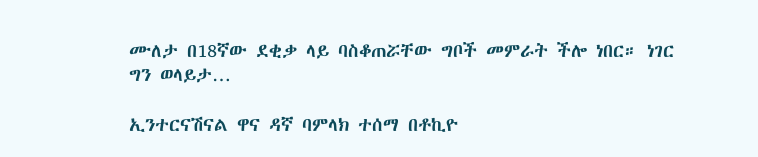ሙለታ በ18ኛው ደቂቃ ላይ ባስቆጠሯቸው ግቦች መምራት ችሎ ነበር። ነገር ግን ወላይታ…

ኢንተርናሽናል ዋና ዳኛ ባምላክ ተሰማ በቶኪዮ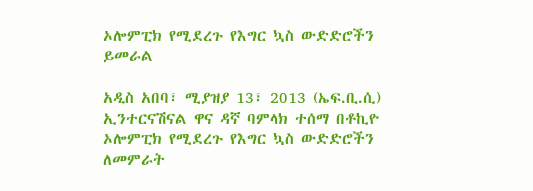ኦሎምፒክ የሚደረጉ የእግር ኳስ ውድድሮችን ይመራል

አዲስ አበባ፣ ሚያዝያ 13፣ 2013 (ኤፍ.ቢ.ሲ) ኢንተርናሽናል ዋና ዳኛ ባምላክ ተሰማ በቶኪዮ ኦሎምፒክ የሚደረጉ የእግር ኳስ ውድድሮችን ለመምራት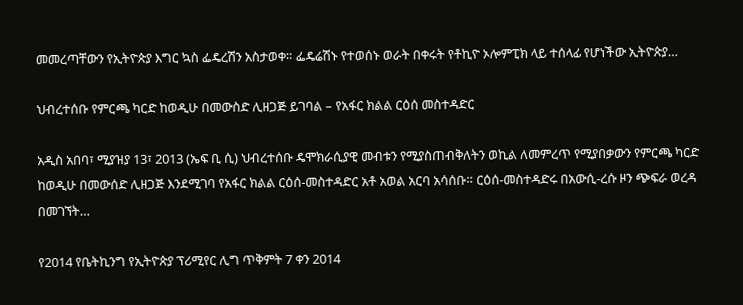መመረጣቸውን የኢትዮጵያ እግር ኳስ ፌዴረሽን አስታወቀ። ፌዴሬሽኑ የተወሰኑ ወራት በቀሩት የቶኪዮ ኦሎምፒክ ላይ ተሰላፊ የሆነችው ኢትዮጵያ…

ህብረተሰቡ የምርጫ ካርድ ከወዲሁ በመውስድ ሊዘጋጅ ይገባል – የአፋር ክልል ርዕሰ መስተዳድር

አዲስ አበባ፣ ሚያዝያ 13፣ 2013 (ኤፍ ቢ ሲ) ህብረተሰቡ ዴሞክራሲያዊ መብቱን የሚያስጠብቅለትን ወኪል ለመምረጥ የሚያበቃውን የምርጫ ካርድ ከወዲሁ በመውሰድ ሊዘጋጅ እንደሚገባ የአፋር ክልል ርዕሰ-መስተዳድር አቶ አወል አርባ አሳሰቡ። ርዕሰ-መስተዳድሩ በአውሲ-ረሱ ዞን ጭፍራ ወረዳ በመገኘት…

የ2014 የቤትኪንግ የኢትዮጵያ ፕሪሚየር ሊግ ጥቅምት 7 ቀን 2014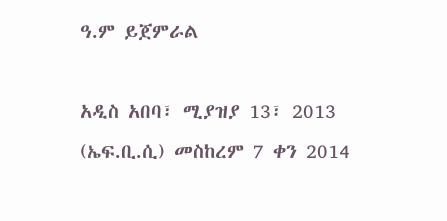ዓ.ም ይጀምራል

አዲስ አበባ፣ ሚያዝያ 13፣ 2013 (ኤፍ.ቢ.ሲ) መስከረም 7 ቀን 2014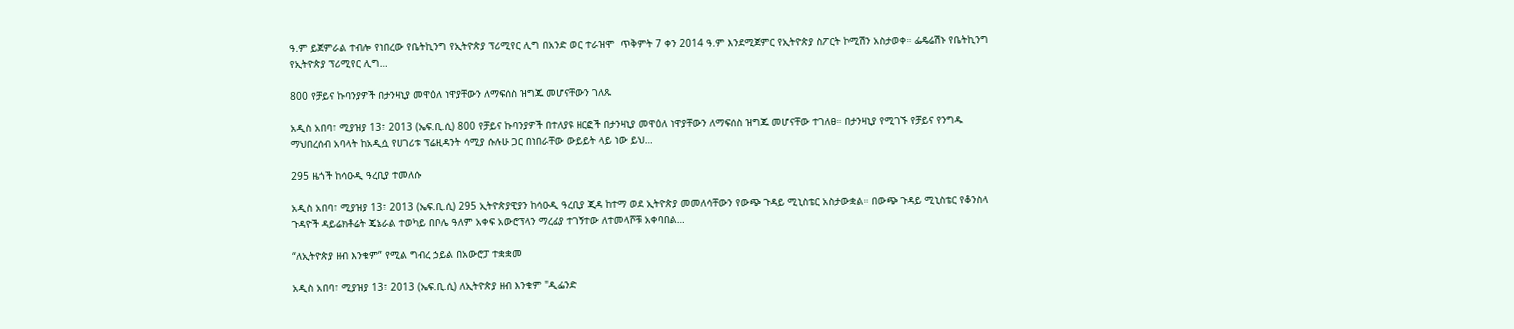ዓ.ም ይጀምራል ተብሎ የነበረው የቤትኪንግ የኢትዮጵያ ፕሪሚየር ሊግ በአንድ ወር ተራዝሞ  ጥቅምት 7 ቀን 2014 ዓ.ም እንደሚጀምር የኢትዮጵያ ስፖርት ኮሚሽን አስታወቀ። ፌዴሬሽኑ የቤትኪንግ የኢትዮጵያ ፕሪሚየር ሊግ…

800 የቻይና ኩባንያዎች በታንዛኒያ መዋዕለ ነዋያቸውን ለማፍሰስ ዝግጁ መሆናቸውን ገለጹ

አዲስ አበባ፣ ሚያዝያ 13፣ 2013 (ኤፍ.ቢ.ሲ) 800 የቻይና ኩባንያዎች በተለያዩ ዘርፎች በታንዛኒያ መዋዕለ ነዋያቸውን ለማፍሰስ ዝግጁ መሆናቸው ተገለፀ። በታንዛኒያ የሚገኙ የቻይና የንግዱ ማህበረሰብ አባላት ከአዲሷ የሀገሪቱ ፕሬዚዳንት ሳሚያ ሱሉሁ ጋር በነበራቸው ውይይት ላይ ነው ይህ…

295 ዜጎች ከሳዑዲ ዓረቢያ ተመለሱ

አዲስ አበባ፣ ሚያዝያ 13፣ 2013 (ኤፍ.ቢ.ሲ) 295 ኢትዮጵያዊያን ከሳዑዲ ዓረቢያ ጂዳ ከተማ ወደ ኢትዮጵያ መመለሳቸውን የውጭ ጉዳይ ሚኒስቴር አስታውቋል። በውጭ ጉዳይ ሚኒስቴር የቆንስላ ጉዳዮች ዳይሬክቶሬት ጄኔራል ተወካይ በቦሌ ዓለም አቀፍ አውሮፕላን ማረፊያ ተገኝተው ለተመላሾቹ አቀባበል…

“ለኢትዮጵያ ዘብ እንቁም” የሚል ግብረ ኃይል በአውሮፓ ተቋቋመ

አዲስ አበባ፣ ሚያዝያ 13፣ 2013 (ኤፍ.ቢ.ሲ) ለኢትዮጵያ ዘብ እንቁም "ዲፌንድ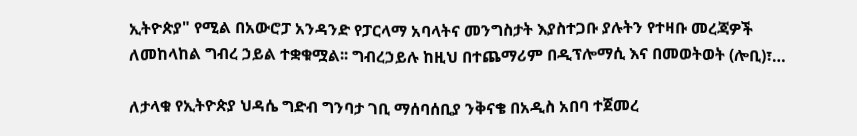ኢትዮጵያ" የሚል በአውሮፓ አንዳንድ የፓርላማ አባላትና መንግስታት እያስተጋቡ ያሉትን የተዛቡ መረጃዎች ለመከላከል ግብረ ኃይል ተቋቁሟል፡፡ ግብረኃይሉ ከዚህ በተጨማሪም በዲፕሎማሲ እና በመወትወት (ሎቢ)፣…

ለታላቁ የኢትዮጵያ ህዳሴ ግድብ ግንባታ ገቢ ማሰባሰቢያ ንቅናቄ በአዲስ አበባ ተጀመረ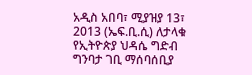አዲስ አበባ፣ ሚያዝያ 13፣ 2013 (ኤፍ.ቢ.ሲ) ለታላቁ የኢትዮጵያ ህዳሴ ግድብ ግንባታ ገቢ ማሰባሰቢያ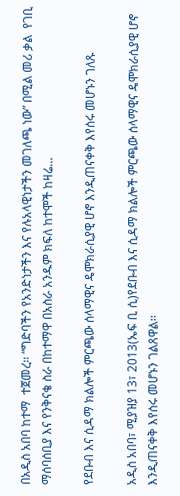በአዲስ አበባ ከተማ  ተጀመረ። “ግድባችን የአንድነታችን እና የሉአላዊነታችን መገለጫ ነው” በሚል መሪ ቃል  የገቢ ማሰባሰቢያ እና የንቅናቄ ስራ በከተማዋ በአስራ አንዱም ክፍለ ከተሞች ከዛሬ…

የደቡብ እና ሲዳማ ክልሎች ምርጫው ሰላማዊና ዴሞክራሲያዊ ሆኖ እንዲጠናቀቅ እየሰሩ መሆኑን ገለጹ

አዲስ አበባ፣ ሚያዝያ 13፣ 2013(ኤፍ ቢ ሲ)የደቡብ እና ሲዳማ ክልሎች ምርጫው ሰላማዊና ዴሞክራሲያዊ ሆኖ እንዲጠናቀቅ እየሰሩ መሆኑን ገልጸዋል፡፡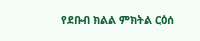የደቡብ ክልል ምክትል ርዕሰ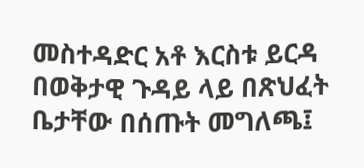መስተዳድር አቶ እርስቱ ይርዳ በወቅታዊ ጉዳይ ላይ በጽህፈት ቤታቸው በሰጡት መግለጫ፤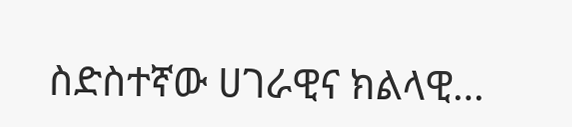ስድስተኛው ሀገራዊና ክልላዊ…